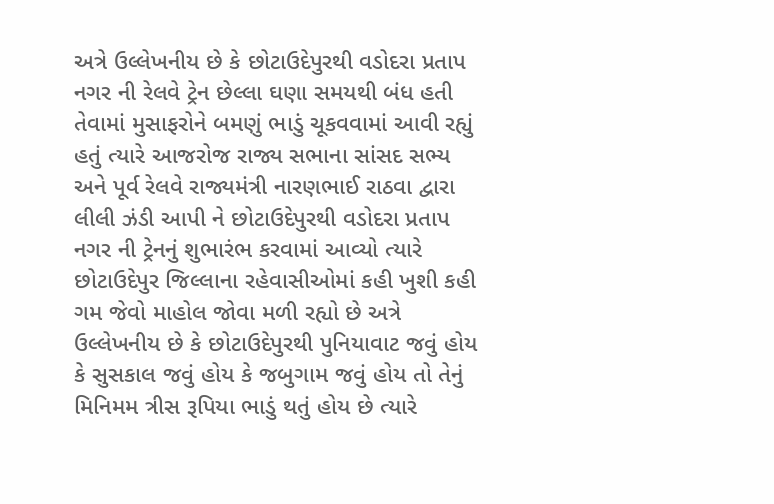અત્રે ઉલ્લેખનીય છે કે છોટાઉદેપુરથી વડોદરા પ્રતાપ નગર ની રેલવે ટ્રેન છેલ્લા ઘણા સમયથી બંધ હતી તેવામાં મુસાફરોને બમણું ભાડું ચૂકવવામાં આવી રહ્યું હતું ત્યારે આજરોજ રાજ્ય સભાના સાંસદ સભ્ય અને પૂર્વ રેલવે રાજ્યમંત્રી નારણભાઈ રાઠવા દ્વારા લીલી ઝંડી આપી ને છોટાઉદેપુરથી વડોદરા પ્રતાપ નગર ની ટ્રેનનું શુભારંભ કરવામાં આવ્યો ત્યારે છોટાઉદેપુર જિલ્લાના રહેવાસીઓમાં કહી ખુશી કહી ગમ જેવો માહોલ જોવા મળી રહ્યો છે અત્રે ઉલ્લેખનીય છે કે છોટાઉદેપુરથી પુનિયાવાટ જવું હોય કે સુસકાલ જવું હોય કે જબુગામ જવું હોય તો તેનું મિનિમમ ત્રીસ રૂપિયા ભાડું થતું હોય છે ત્યારે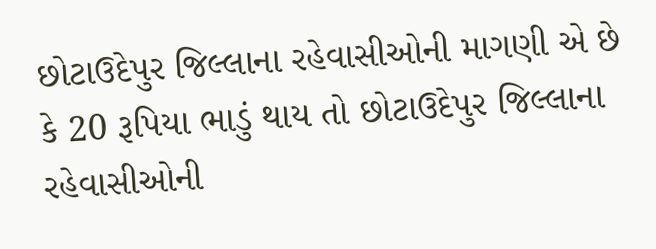છોટાઉદેપુર જિલ્લાના રહેવાસીઓની માગણી એ છે કે 20 રૂપિયા ભાડું થાય તો છોટાઉદેપુર જિલ્લાના રહેવાસીઓની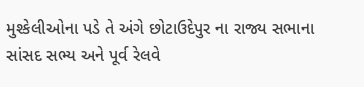મુશ્કેલીઓના પડે તે અંગે છોટાઉદેપુર ના રાજ્ય સભાના સાંસદ સભ્ય અને પૂર્વ રેલવે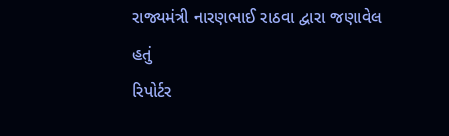રાજ્યમંત્રી નારણભાઈ રાઠવા દ્વારા જણાવેલ હતું
રિપોર્ટર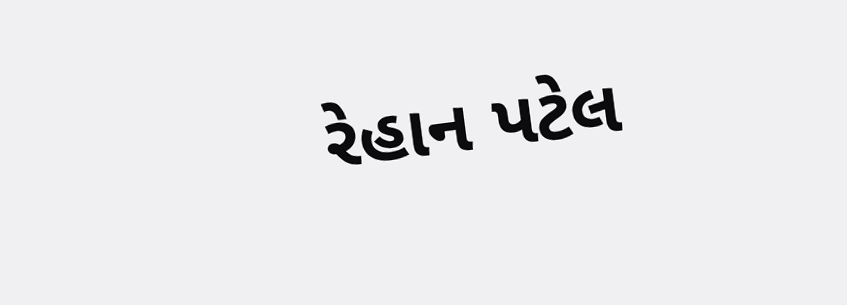રેહાન પટેલ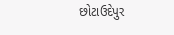છોટાઉદેપુર